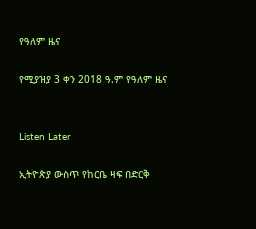የዓለም ዜና

የሚያዝያ 3 ቀን 2018 ዓ.ም የዓለም ዜና


Listen Later

ኢትዮጵያ ውስጥ የከርቤ ዛፍ በድርቅ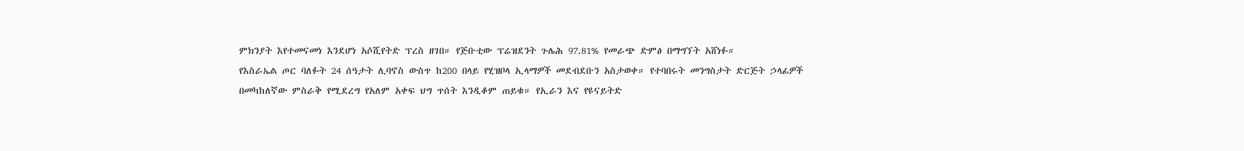ምክንያት እየተመናመነ እንደሆነ አሶሺየትድ ፕረስ ዘገበ። የጅቡቲው ፕሬዝደንት ጉሌሕ 97.81% የመራጭ ድምፅ በማግኘት አሸነፉ።
የእስራኤል ጦር ባለፉት 24 ሰዓታት ሊባኖስ ውስጥ ከ200 በላይ የሂዝቦላ ኢላማዎች መደብደቡን አስታወቀ። የተባበሩት መንግስታት ድርጅት ኃላፊዎች በመካከለኛው ምስራቅ የሚደረግ የአለም አቀፍ ህግ ጥሰት እንዲቆም ጠይቁ። የኢራን እና የዩናይትድ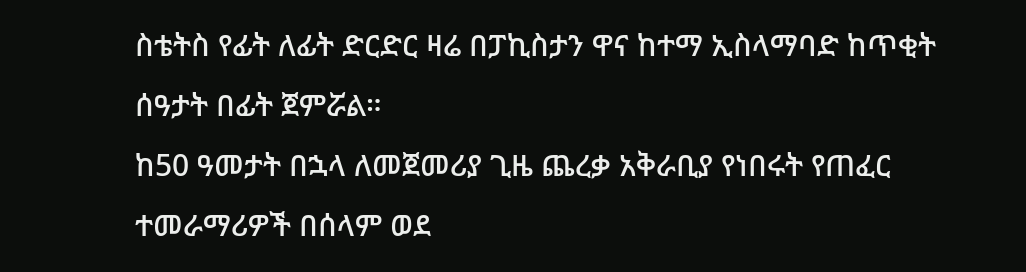ስቴትስ የፊት ለፊት ድርድር ዛሬ በፓኪስታን ዋና ከተማ ኢስላማባድ ከጥቂት ሰዓታት በፊት ጀምሯል።
ከ50 ዓመታት በኋላ ለመጀመሪያ ጊዜ ጨረቃ አቅራቢያ የነበሩት የጠፈር ተመራማሪዎች በሰላም ወደ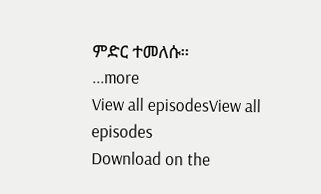ምድር ተመለሱ።
...more
View all episodesView all episodes
Download on the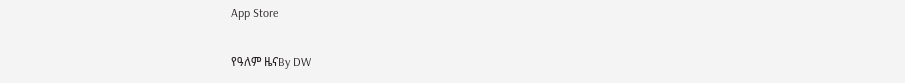App Store

የዓለም ዜናBy DW